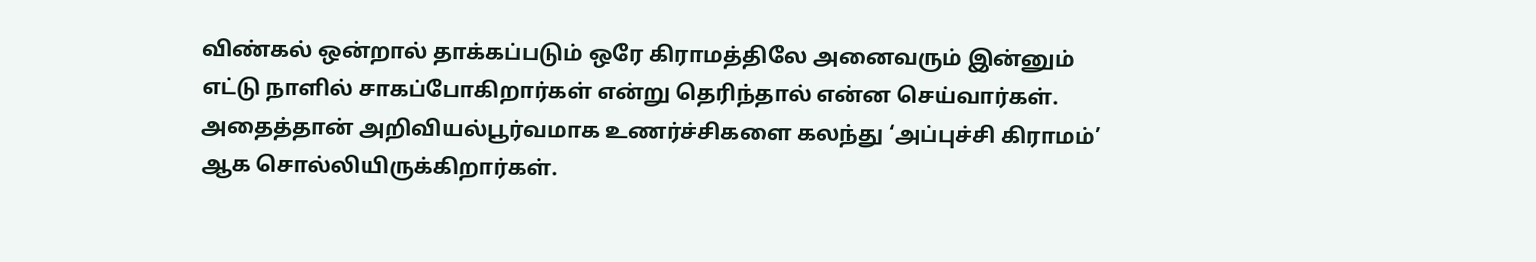விண்கல் ஒன்றால் தாக்கப்படும் ஒரே கிராமத்திலே அனைவரும் இன்னும் எட்டு நாளில் சாகப்போகிறார்கள் என்று தெரிந்தால் என்ன செய்வார்கள். அதைத்தான் அறிவியல்பூர்வமாக உணர்ச்சிகளை கலந்து ‘அப்புச்சி கிராமம்’ ஆக சொல்லியிருக்கிறார்கள்.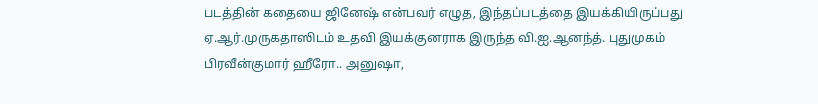படத்தின் கதையை ஜினேஷ் என்பவர் எழுத, இந்தப்படத்தை இயக்கியிருப்பது ஏ.ஆர்.முருகதாஸிடம் உதவி இயக்குனராக இருந்த வி.ஐ.ஆனந்த். புதுமுகம் பிரவீன்குமார் ஹீரோ.. அனுஷா,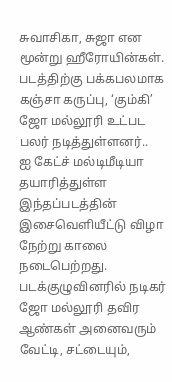சுவாசிகா, சுஜா என மூன்று ஹீரோயின்கள். படத்திற்கு பக்கபலமாக கஞ்சா கருப்பு, ‘கும்கி’ ஜோ மல்லூரி உட்பட பலர் நடித்துள்ளனர்..
ஐ கேட்ச் மல்டிமீடியா தயாரித்துள்ள இந்தப்படத்தின் இசைவெளியீட்டு விழா நேற்று காலை நடைபெற்றது. படக்குழுவினரில் நடிகர் ஜோ மல்லூரி தவிர ஆண்கள் அனைவரும் வேட்டி, சட்டையும்,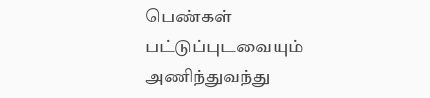பெண்கள் பட்டுப்புடவையும் அணிந்துவந்து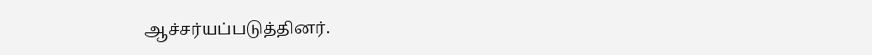ஆச்சர்யப்படுத்தினர்.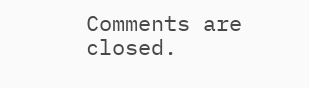Comments are closed.